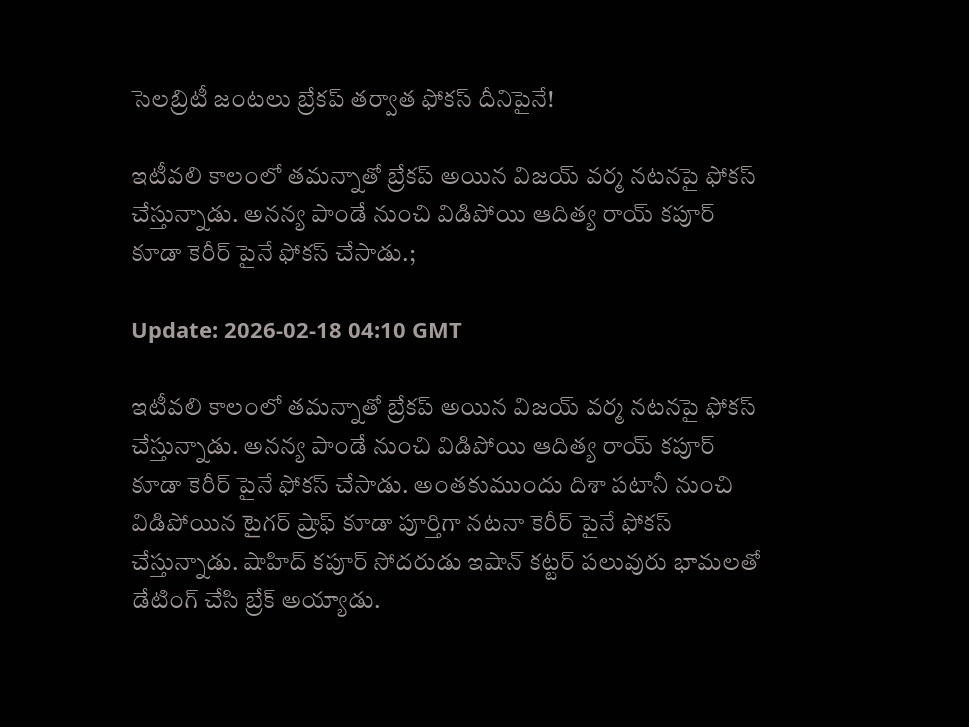సెల‌బ్రిటీ జంట‌లు బ్రేక‌ప్ త‌ర్వాత ఫోక‌స్ దీనిపైనే!

ఇటీవ‌లి కాలంలో త‌మ‌న్నాతో బ్రేకప్ అయిన విజ‌య్ వ‌ర్మ న‌ట‌న‌పై ఫోకస్ చేస్తున్నాడు. అన‌న్య పాండే నుంచి విడిపోయి ఆదిత్య రాయ్ క‌పూర్ కూడా కెరీర్ పైనే ఫోక‌స్ చేసాడు.;

Update: 2026-02-18 04:10 GMT

ఇటీవ‌లి కాలంలో త‌మ‌న్నాతో బ్రేకప్ అయిన విజ‌య్ వ‌ర్మ న‌ట‌న‌పై ఫోకస్ చేస్తున్నాడు. అన‌న్య పాండే నుంచి విడిపోయి ఆదిత్య రాయ్ క‌పూర్ కూడా కెరీర్ పైనే ఫోక‌స్ చేసాడు. అంత‌కుముందు దిశా ప‌టానీ నుంచి విడిపోయిన టైగ‌ర్ ష్రాఫ్ కూడా పూర్తిగా న‌ట‌నా కెరీర్ పైనే ఫోక‌స్ చేస్తున్నాడు. షాహిద్ క‌పూర్ సోద‌రుడు ఇషాన్ క‌ట్ట‌ర్ ప‌లువురు భామ‌ల‌తో డేటింగ్ చేసి బ్రేక్ అయ్యాడు.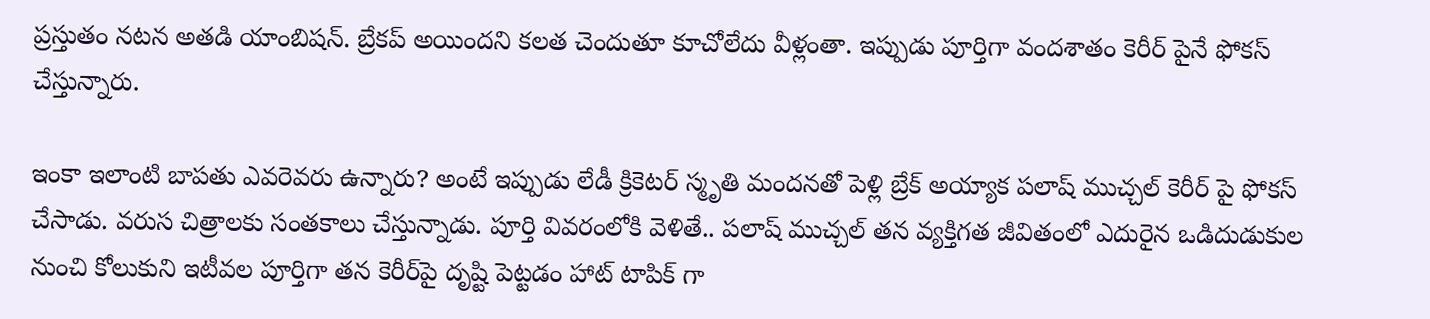ప్రస్తుతం న‌ట‌న అత‌డి యాంబిష‌న్. బ్రేక‌ప్ అయింద‌ని క‌ల‌త చెందుతూ కూచోలేదు వీళ్లంతా. ఇప్పుడు పూర్తిగా వంద‌శాతం కెరీర్ పైనే ఫోక‌స్ చేస్తున్నారు.

ఇంకా ఇలాంటి బాప‌తు ఎవ‌రెవ‌రు ఉన్నారు? అంటే ఇప్పుడు లేడీ క్రికెట‌ర్ స్మృతి మంద‌న‌తో పెళ్లి బ్రేక్ అయ్యాక ప‌లాష్ ముచ్చ‌ల్ కెరీర్ పై ఫోక‌స్ చేసాడు. వ‌రుస చిత్రాల‌కు సంత‌కాలు చేస్తున్నాడు. పూర్తి వివ‌రంలోకి వెళితే.. పలాష్ ముచ్చల్ తన వ్యక్తిగత జీవితంలో ఎదురైన ఒడిదుడుకుల నుంచి కోలుకుని ఇటీవ‌ల పూర్తిగా తన కెరీర్‌పై దృష్టి పెట్టడం హాట్ టాపిక్ గా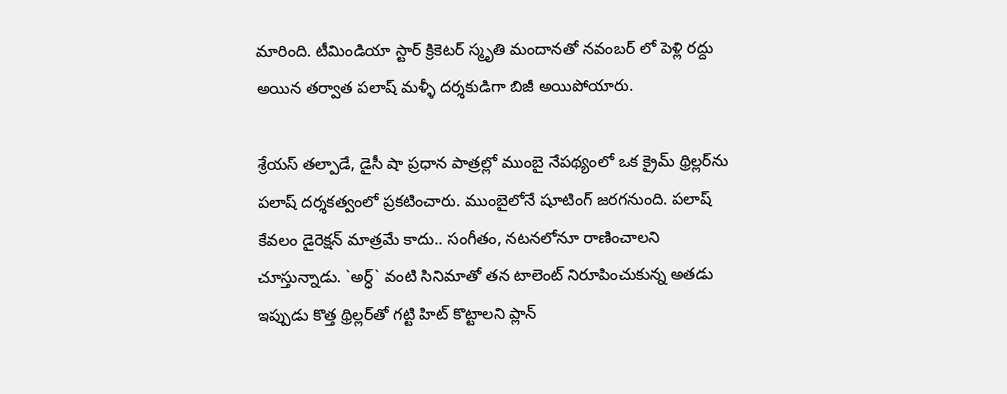మారింది. టీమిండియా స్టార్ క్రికెటర్ స్మృతి మందానతో న‌వంబ‌ర్ లో పెళ్లి రద్దు అయిన‌ తర్వాత పలాష్ మళ్ళీ ద‌ర్శ‌కుడిగా బిజీ అయిపోయారు.

శ్రేయస్ తల్పాడే, డైసీ షా ప్రధాన పాత్రల్లో ముంబై నేపథ్యంలో ఒక క్రైమ్ థ్రిల్లర్‌ను పలాష్ ద‌ర్శ‌క‌త్వంలో ప్ర‌క‌టించారు. ముంబైలోనే షూటింగ్ జ‌ర‌గ‌నుంది. పలాష్ కేవలం డైరెక్షన్ మాత్రమే కాదు.. సంగీతం, నటనలోనూ రాణించాలని చూస్తున్నాడు. `అర్ధ్` వంటి సినిమాతో తన టాలెంట్ నిరూపించుకున్న అత‌డు ఇప్పుడు కొత్త థ్రిల్లర్‌తో గట్టి హిట్ కొట్టాలని ప్లాన్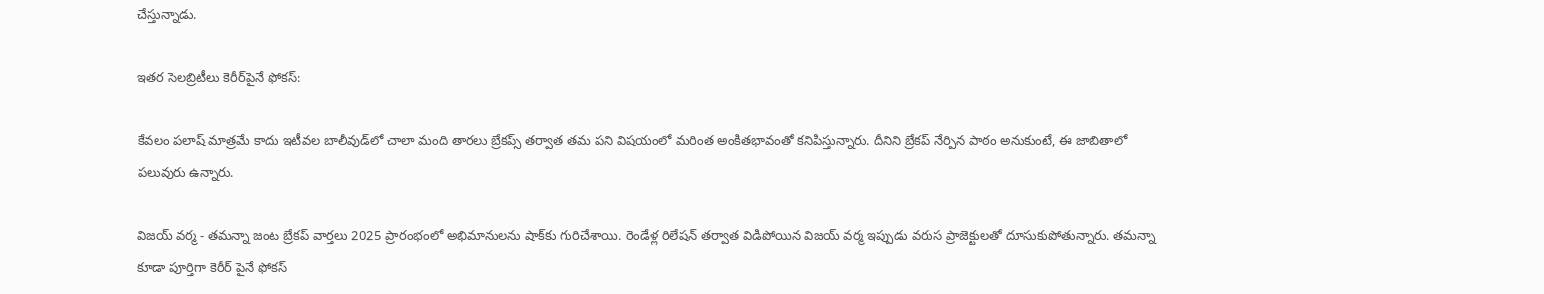చేస్తున్నాడు.

ఇత‌ర సెల‌బ్రిటీలు కెరీర్‌పైనే ఫోక‌స్:

కేవలం పలాష్ మాత్రమే కాదు ఇటీవల బాలీవుడ్‌లో చాలా మంది తారలు బ్రేకప్స్ తర్వాత తమ ప‌ని విష‌యంలో మరింత అంకితభావంతో కనిపిస్తున్నారు. దీనిని బ్రేక‌ప్ నేర్పిన పాఠం అనుకుంటే, ఈ జాబితాలో ప‌లువురు ఉన్నారు.

విజయ్ వర్మ - తమన్నా జంట బ్రేక‌ప్ వార్త‌లు 2025 ప్రారంభంలో అభిమానులను షాక్‌కు గురిచేశాయి. రెండేళ్ల రిలేషన్ తర్వాత విడిపోయిన విజయ్ వర్మ ఇప్పుడు వరుస ప్రాజెక్టులతో దూసుకుపోతున్నారు. త‌మ‌న్నా కూడా పూర్తిగా కెరీర్ పైనే ఫోక‌స్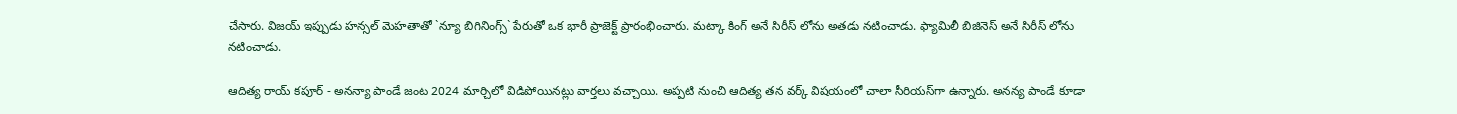చేసారు. విజ‌య్ ఇప్పుడు హన్సల్ మెహతాతో `న్యూ బిగినింగ్స్` పేరుతో ఒక భారీ ప్రాజెక్ట్ ప్రారంభించారు. మట్కా కింగ్ అనే సిరీస్ లోను అత‌డు న‌టించాడు. ఫ్యామిలీ బిజినెస్ అనే సిరీస్ లోను న‌టించాడు.

ఆదిత్య రాయ్ కపూర్ - అనన్యా పాండే జంట 2024 మార్చిలో విడిపోయినట్లు వార్తలు వచ్చాయి. అప్పటి నుంచి ఆదిత్య తన వర్క్ విషయంలో చాలా సీరియస్‌గా ఉన్నారు. అన‌న్య పాండే కూడా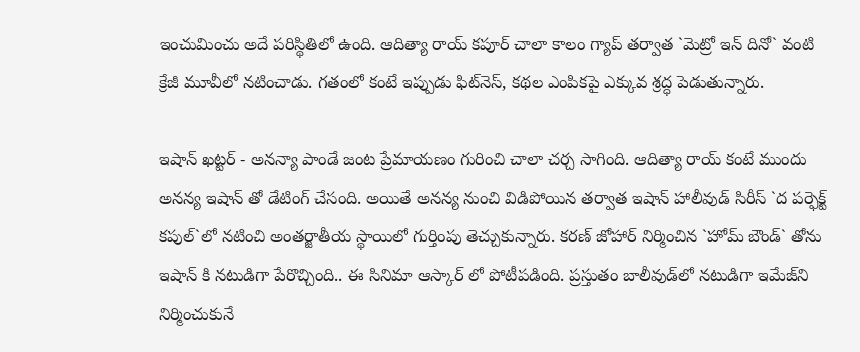ఇంచుమించు అదే ప‌రిస్థితిలో ఉంది. ఆదిత్యా రాయ్ క‌పూర్ చాలా కాలం గ్యాప్ తర్వాత `మెట్రో ఇన్ దినో` వంటి క్రేజీ మూవీలో న‌టించాడు. గతంలో కంటే ఇప్పుడు ఫిట్‌నెస్, కథల ఎంపికపై ఎక్కువ శ్రద్ధ పెడుతున్నారు.

ఇషాన్ ఖట్టర్ - అనన్యా పాండే జంట ప్రేమాయ‌ణం గురించి చాలా చ‌ర్చ సాగింది. ఆదిత్యా రాయ్ కంటే ముందు అన‌న్య ఇషాన్ తో డేటింగ్ చేసంది. అయితే అన‌న్య నుంచి విడిపోయిన తర్వాత ఇషాన్ హాలీవుడ్ సిరీస్ `ద పర్ఫెక్ట్ కపుల్`లో న‌టించి అంతర్జాతీయ స్థాయిలో గుర్తింపు తెచ్చుకున్నారు. క‌ర‌ణ్ జోహార్ నిర్మించిన `హోమ్ బౌండ్` తోను ఇషాన్ కి న‌టుడిగా పేరొచ్చింది.. ఈ సినిమా ఆస్కార్ లో పోటీప‌డింది. ప్రస్తుతం బాలీవుడ్‌లో న‌టుడిగా ఇమేజ్‌ని నిర్మించుకునే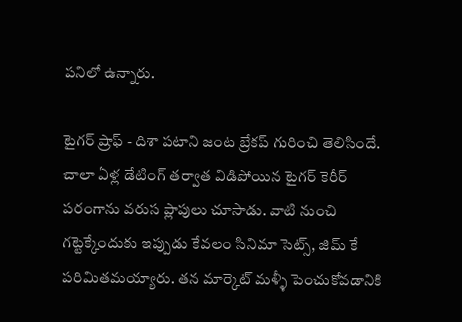పనిలో ఉన్నారు.

టైగర్ ష్రాఫ్ - దిశా పటాని జంట బ్రేక‌ప్ గురించి తెలిసిందే. చాలా ఏళ్ల డేటింగ్ తర్వాత విడిపోయిన టైగర్ కెరీర్ ప‌రంగాను వరుస ప్లాపులు చూసాడు. వాటి నుంచి గట్టెక్కేందుకు ఇప్పుడు కేవలం సినిమా సెట్స్, జిమ్ కే పరిమితమయ్యారు. తన మార్కెట్ మళ్ళీ పెంచుకోవడానికి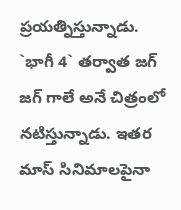ప్ర‌య‌త్నిస్తున్నాడు. `భాగీ 4` త‌ర్వాత జ‌గ్ జ‌గ్ గాలే అనే చిత్రంలో న‌టిస్తున్నాడు. ఇతర మాస్ సినిమాలపైనా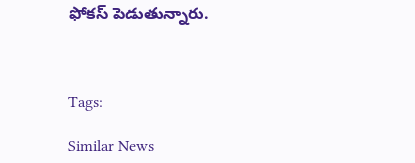ఫోకస్ పెడుతున్నారు.



Tags:

Similar News